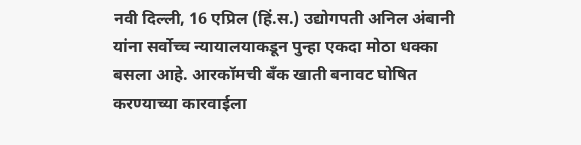नवी दिल्ली, 16 एप्रिल (हिं.स.) उद्योगपती अनिल अंबानी यांना सर्वोच्च न्यायालयाकडून पुन्हा एकदा मोठा धक्का बसला आहे. आरकॉमची बँक खाती बनावट घोषित करण्याच्या कारवाईला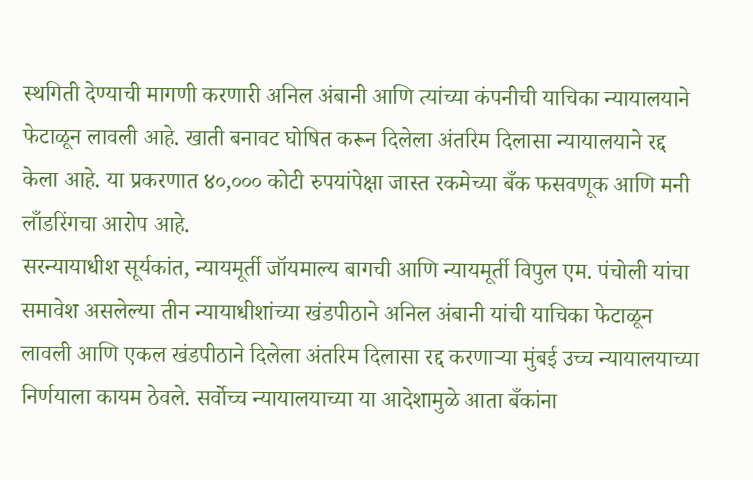स्थगिती देण्याची मागणी करणारी अनिल अंबानी आणि त्यांच्या कंपनीची याचिका न्यायालयाने फेटाळून लावली आहे. खाती बनावट घोषित करून दिलेला अंतरिम दिलासा न्यायालयाने रद्द केला आहे. या प्रकरणात ४०,००० कोटी रुपयांपेक्षा जास्त रकमेच्या बँक फसवणूक आणि मनी लाँडरिंगचा आरोप आहे.
सरन्यायाधीश सूर्यकांत, न्यायमूर्ती जॉयमाल्य बागची आणि न्यायमूर्ती विपुल एम. पंचोली यांचा समावेश असलेल्या तीन न्यायाधीशांच्या खंडपीठाने अनिल अंबानी यांची याचिका फेटाळून लावली आणि एकल खंडपीठाने दिलेला अंतरिम दिलासा रद्द करणाऱ्या मुंबई उच्च न्यायालयाच्या निर्णयाला कायम ठेवले. सर्वोच्च न्यायालयाच्या या आदेशामुळे आता बँकांना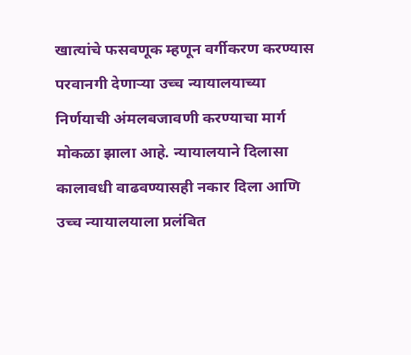खात्यांचे फसवणूक म्हणून वर्गीकरण करण्यास परवानगी देणाऱ्या उच्च न्यायालयाच्या निर्णयाची अंमलबजावणी करण्याचा मार्ग मोकळा झाला आहे. न्यायालयाने दिलासा कालावधी वाढवण्यासही नकार दिला आणि उच्च न्यायालयाला प्रलंबित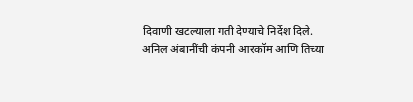दिवाणी खटल्याला गती देण्याचे निर्देश दिले.
अनिल अंबानींची कंपनी आरकॉम आणि तिच्या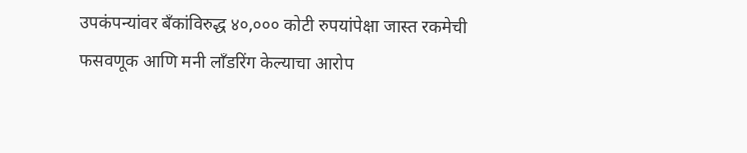उपकंपन्यांवर बँकांविरुद्ध ४०,००० कोटी रुपयांपेक्षा जास्त रकमेची फसवणूक आणि मनी लाँडरिंग केल्याचा आरोप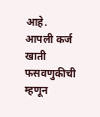आहे. आपली कर्ज खाती फसवणुकीची म्हणून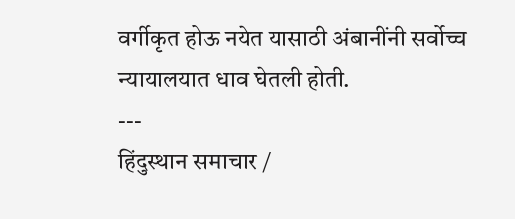वर्गीकृत होऊ नयेत यासाठी अंबानींनी सर्वोच्च न्यायालयात धाव घेतली होती.
---
हिंदुस्थान समाचार /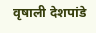वृषाली देशपांडे